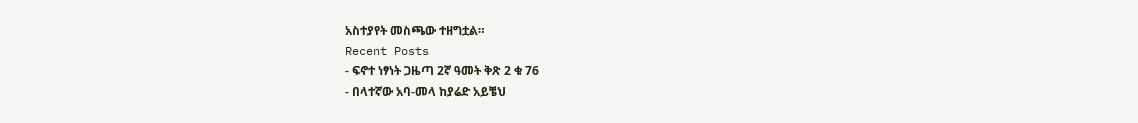አስተያየት መስጫው ተዘግቷል።
Recent Posts
- ፍኖተ ነፃነት ጋዜጣ 2ኛ ዓመት ቅጽ 2 ቁ 76
- በላተኛው አባ-መላ ከያሬድ አይቼህ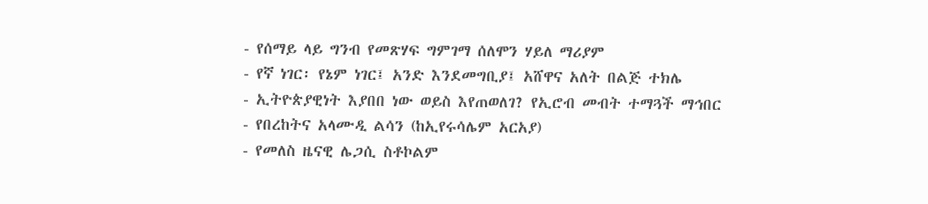- የሰማይ ላይ ግንብ የመጽሃፍ ግምገማ ሰለሞን ሃይለ ማሪያም
- የኛ ነገር፡ የኔም ነገር፤ አንድ እንደመግቢያ፤ አሸዋና አለት በልጅ ተክሌ
- ኢትዮጵያዊነት እያበበ ነው ወይስ እየጠወለገ? የኢሮብ መብት ተማጓች ማኅበር
- የበረከትና አላሙዲ ልሳን (ከኢየሩሳሌም አርአያ)
- የመለስ ዜናዊ ሌጋሲ ስቶኮልም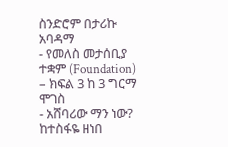ስንድሮም በታሪኩ አባዳማ
- የመለስ መታሰቢያ ተቋም (Foundation) – ክፍል 3 ከ 3 ግርማ ሞገስ
- አሸባሪው ማን ነው? ከተስፋዬ ዘነበ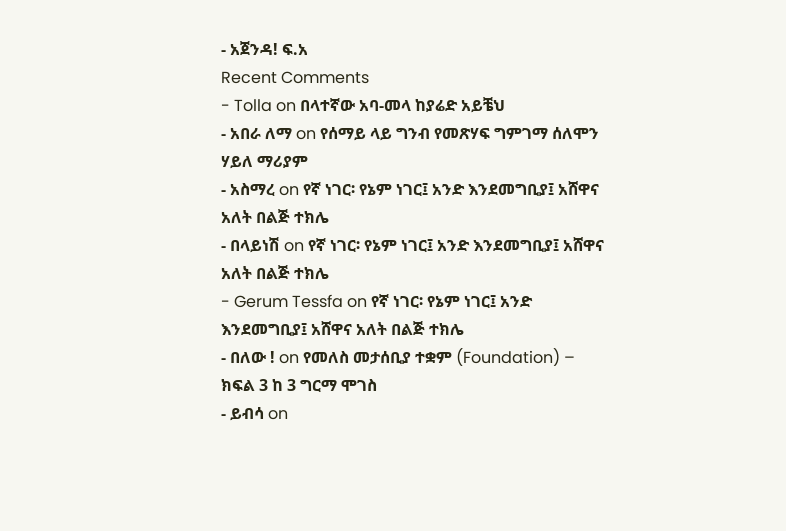- አጀንዳ! ፍ.አ
Recent Comments
- Tolla on በላተኛው አባ-መላ ከያሬድ አይቼህ
- አበራ ለማ on የሰማይ ላይ ግንብ የመጽሃፍ ግምገማ ሰለሞን ሃይለ ማሪያም
- አስማረ on የኛ ነገር፡ የኔም ነገር፤ አንድ እንደመግቢያ፤ አሸዋና አለት በልጅ ተክሌ
- በላይነሽ on የኛ ነገር፡ የኔም ነገር፤ አንድ እንደመግቢያ፤ አሸዋና አለት በልጅ ተክሌ
- Gerum Tessfa on የኛ ነገር፡ የኔም ነገር፤ አንድ እንደመግቢያ፤ አሸዋና አለት በልጅ ተክሌ
- በለው ! on የመለስ መታሰቢያ ተቋም (Foundation) – ክፍል 3 ከ 3 ግርማ ሞገስ
- ይብሳ on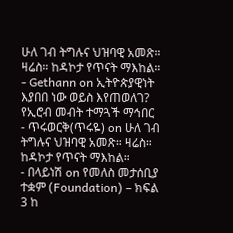ሁለ ገብ ትግሉና ህዝባዊ አመጽ። ዛሬስ። ከዳኮታ የጥናት ማእከል።
- Gethann on ኢትዮጵያዊነት እያበበ ነው ወይስ እየጠወለገ? የኢሮብ መብት ተማጓች ማኅበር
- ጥሩወርቅ(ጥሩዬ) on ሁለ ገብ ትግሉና ህዝባዊ አመጽ። ዛሬስ። ከዳኮታ የጥናት ማእከል።
- በላይነሽ on የመለስ መታሰቢያ ተቋም (Foundation) – ክፍል 3 ከ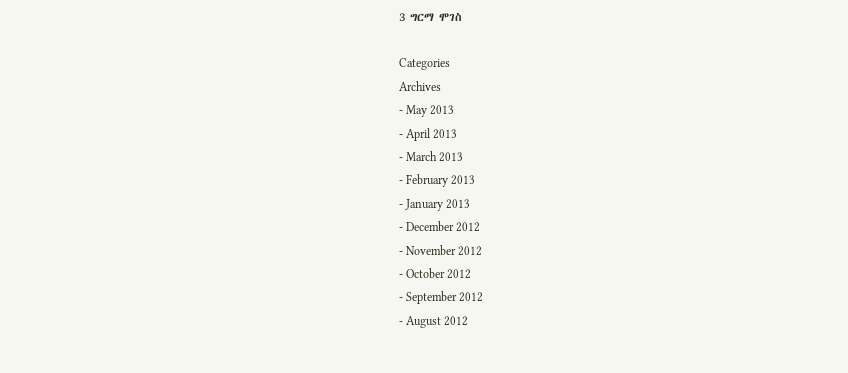3 ግርማ ሞገስ

Categories
Archives
- May 2013
- April 2013
- March 2013
- February 2013
- January 2013
- December 2012
- November 2012
- October 2012
- September 2012
- August 2012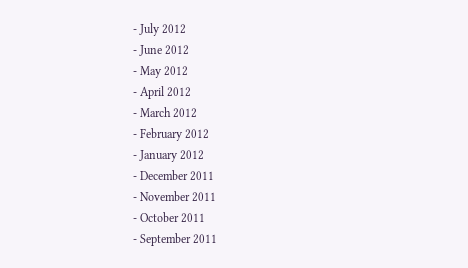- July 2012
- June 2012
- May 2012
- April 2012
- March 2012
- February 2012
- January 2012
- December 2011
- November 2011
- October 2011
- September 2011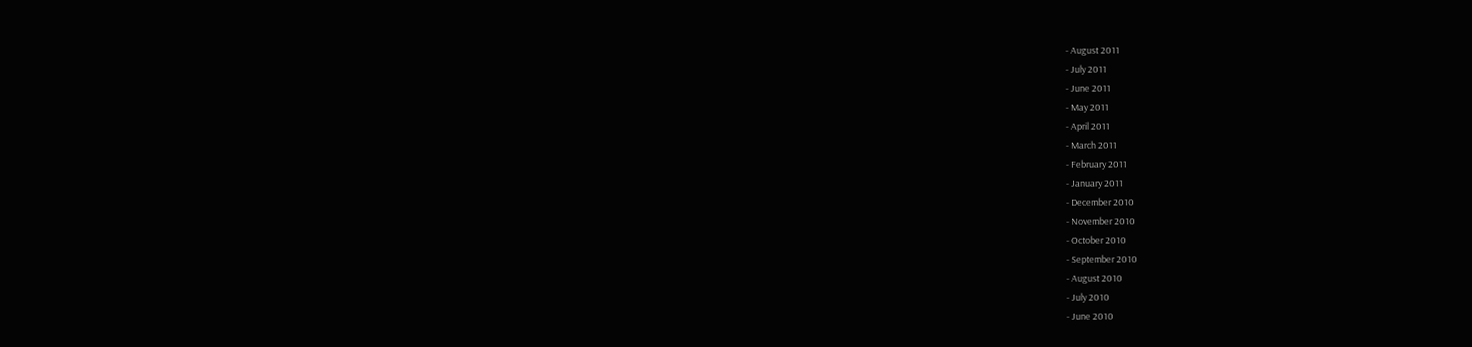- August 2011
- July 2011
- June 2011
- May 2011
- April 2011
- March 2011
- February 2011
- January 2011
- December 2010
- November 2010
- October 2010
- September 2010
- August 2010
- July 2010
- June 2010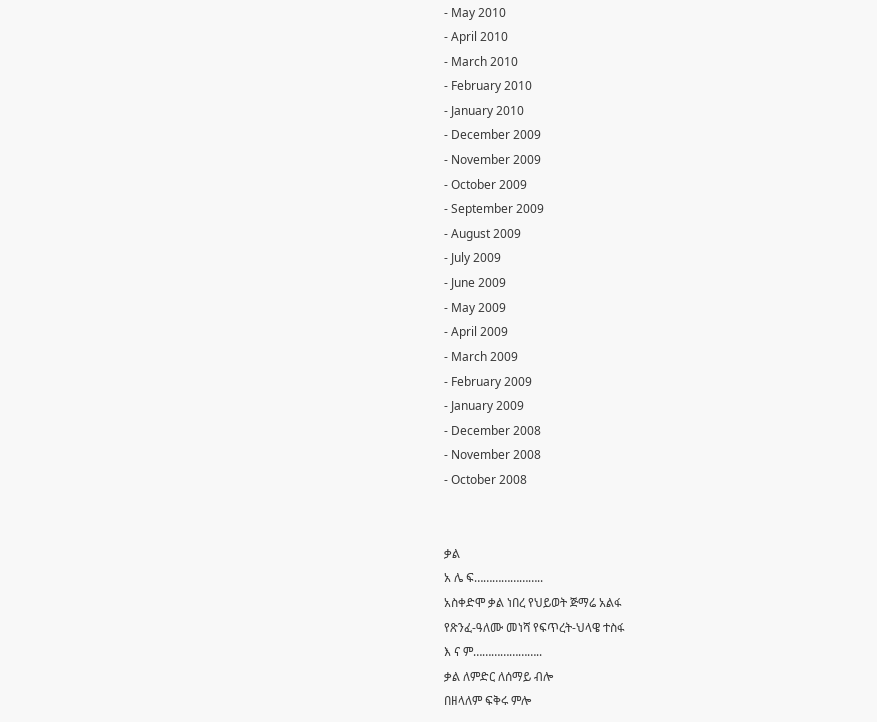- May 2010
- April 2010
- March 2010
- February 2010
- January 2010
- December 2009
- November 2009
- October 2009
- September 2009
- August 2009
- July 2009
- June 2009
- May 2009
- April 2009
- March 2009
- February 2009
- January 2009
- December 2008
- November 2008
- October 2008


ቃል
አ ሌ ፍ…………………..
አስቀድሞ ቃል ነበረ የህይወት ጅማሬ አልፋ
የጽንፈ-ዓለሙ መነሻ የፍጥረት-ህላዌ ተስፋ
እ ና ም…………………..
ቃል ለምድር ለሰማይ ብሎ
በዘላለም ፍቅሩ ምሎ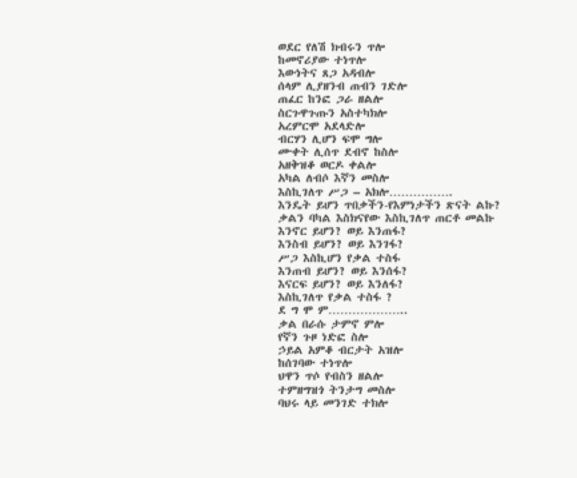ወደር የለሽ ክብሩን ጥሎ
ከመኖሪያው ተነጥሎ
እውነትና ጸጋ አዳብሎ
ሰላም ሊያዘንብ ጠብን ገድሎ
ጠፈር ከንፎ ጋራ ዘልሎ
ስርጉዋጉጡን አስተካክሎ
አረምርሞ አደላድሎ
ብርሃን ሊሆን ፍሞ ግሎ
ሙቀት ሊሰጥ ደብኖ ከስሎ
አዘቅዝቆ ወርዶ ቀልሎ
አካል ለብሶ እኛን መስሎ
እስኪገለጥ ሥጋ – አክሎ…………….
እንዴት ይሆን ጥበቃችን-የእምነታችን ጽናት ልኩ?
ቃልን ባካል እስክናየው እስኪገለጥ ጠርቶ መልኩ
እንኖር ይሆን? ወይ እንጠፋ?
እንስብ ይሆን? ወይ እንገፋ?
ሥጋ እስኪሆን የቃል ተስፋ
እንጠብ ይሆን? ወይ እንሰፋ?
እናርፍ ይሆን? ወይ እንለፋ?
እስኪገለጥ የቃል ተስፋ ?
ደ ግ ሞ ም………………..
ቃል በራሱ ታምኖ ምሎ
የኛን ጉዞ ነድፎ ስሎ
ኃይል አምቆ ብርታት አዝሎ
ከሰገባው ተነጥሎ
ህዋን ጥሶ የብስን ዘልሎ
ተምዘግዝጎ ትንታግ መስሎ
ባህሩ ላይ መንገድ ተክሎ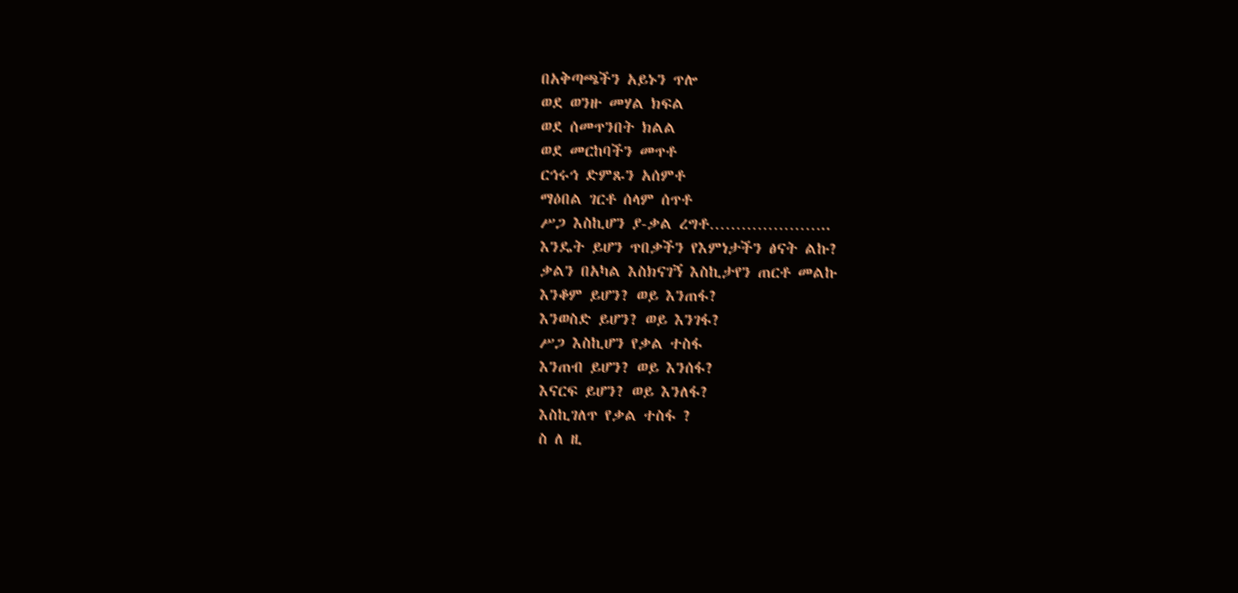በአቅጣጫችን አይኑን ጥሎ
ወደ ወንዙ መሃል ክፍል
ወደ ሰመጥንበት ክልል
ወደ መርከባችን መጥቶ
ርኅሩኅ ድምጹን አሰምቶ
ማዕበል ገርቶ ሰላም ሰጥቶ
ሥጋ እስኪሆን ያ-ቃል ረግቶ…………………..
እንዴት ይሆን ጥበቃችን የእምነታችን ፅናት ልኩ?
ቃልን በአካል እስክናገኝ እስኪታየን ጠርቶ መልኩ
እንቆም ይሆን? ወይ እንጠፋ?
እንወስድ ይሆን? ወይ እንገፋ?
ሥጋ እስኪሆን የቃል ተስፋ
እንጠብ ይሆን? ወይ እንሰፋ?
እናርፍ ይሆን? ወይ እንለፋ?
እስኪገለጥ የቃል ተስፋ ?
ስ ለ ዚ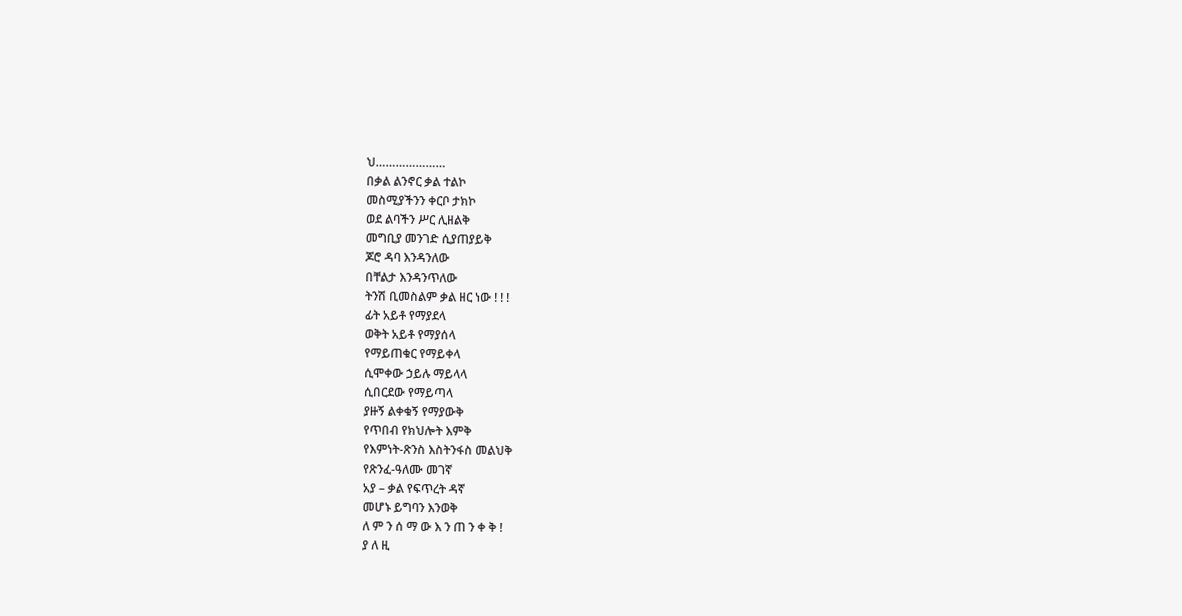ህ…………………
በቃል ልንኖር ቃል ተልኮ
መስሚያችንን ቀርቦ ታክኮ
ወደ ልባችን ሥር ሊዘልቅ
መግቢያ መንገድ ሲያጠያይቅ
ጆሮ ዳባ እንዳንለው
በቸልታ እንዳንጥለው
ትንሽ ቢመስልም ቃል ዘር ነው ! ! !
ፊት አይቶ የማያደላ
ወቅት አይቶ የማያሰላ
የማይጠቁር የማይቀላ
ሲሞቀው ኃይሉ ማይላላ
ሲበርደው የማይጣላ
ያዙኝ ልቀቁኝ የማያውቅ
የጥበብ የክህሎት እምቅ
የእምነት-ጽንስ እስትንፋስ መልህቅ
የጽንፈ-ዓለሙ መገኛ
አያ – ቃል የፍጥረት ዳኛ
መሆኑ ይግባን እንወቅ
ለ ም ን ሰ ማ ው እ ን ጠ ን ቀ ቅ !
ያ ለ ዚ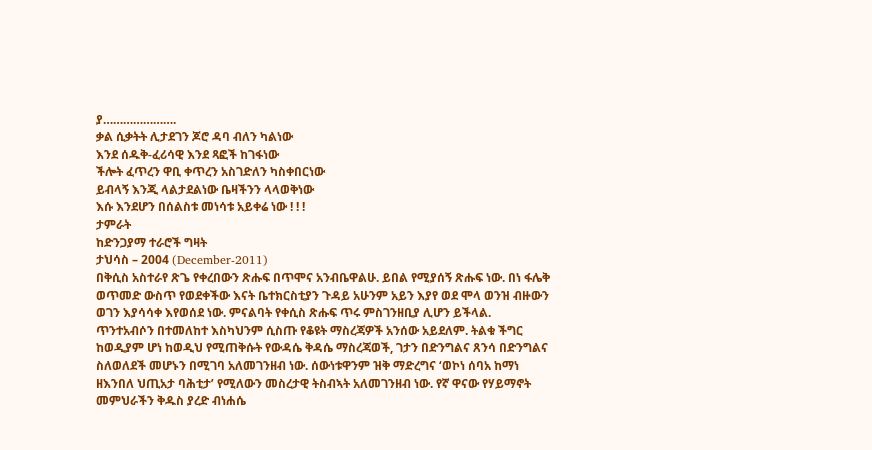ያ………………….
ቃል ሲቃትት ሊታደገን ጆሮ ዳባ ብለን ካልነው
እንደ ሰዱቅ-ፈሪሳዊ እንደ ጻፎች ከገፋነው
ችሎት ፈጥረን ዋቢ ቀጥረን አስገድለን ካስቀበርነው
ይብላኝ እንጂ ላልታደልነው ቤዛችንን ላላወቅነው
እሱ እንደሆን በሰልስቱ መነሳቱ አይቀሬ ነው ! ! !
ታምራት
ከድንጋያማ ተራሮች ግዛት
ታህሳስ – 2004 (December-2011)
በቅሲስ አስተራየ ጽጌ የቀረበውን ጽሑፍ በጥሞና አንብቤዋልሁ. ይበል የሚያሰኝ ጽሑፍ ነው. በነ ፋሌቅ ወጥመድ ውስጥ የወደቀችው እናት ቤተክርስቲያን ጉዳይ አሁንም አይን እያየ ወደ ሞላ ወንዝ ብዙውን ወገን እያሳሳቀ እየወሰደ ነው. ምናልባት የቀሲስ ጽሑፍ ጥሩ ምስገንዘቢያ ሊሆን ይችላል.
ጥንተአብሶን በተመለከተ እስካህንም ሲስጡ የቆዩት ማስረጃዎች አንሰው አይደለም. ትልቁ ችግር ከወዲያም ሆነ ከወዲህ የሚጠቅሱት የውዳሴ ቅዳሴ ማስረጃወች, ገታን በድንግልና ጸንሳ በድንግልና
ስለወለደች መሆኑን በሚገባ አለመገንዘብ ነው. ሰውነቱዋንም ዝቅ ማድረግና ‘ወኮነ ሰባአ ከማነ ዘእንበለ ህጢአታ ባሕቲታ’ የሚለውን መስረታዊ ትስብኣት አለመገንዘብ ነው. የኛ ዋናው የሃይማኖት መምህራችን ቅዱስ ያረድ ብነሐሴ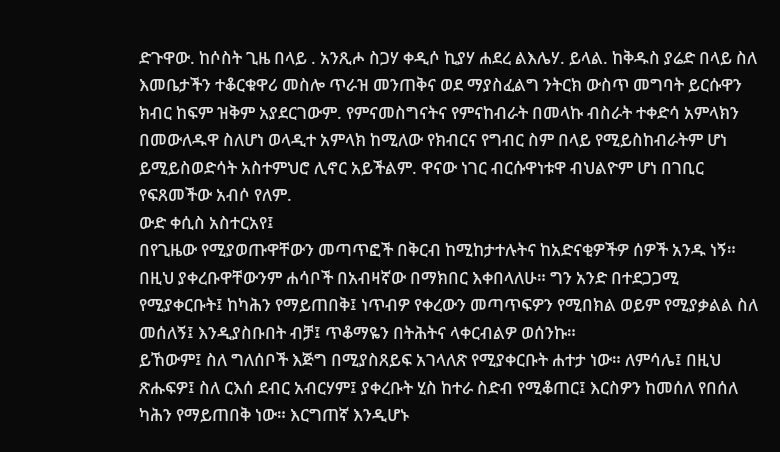ድጉዋው. ከሶስት ጊዜ በላይ . አንጺሖ ስጋሃ ቀዲሶ ኪያሃ ሐደረ ልእሌሃ. ይላል. ከቅዱስ ያሬድ በላይ ስለ እመቤታችን ተቆርቁዋሪ መስሎ ጥራዝ መንጠቅና ወደ ማያስፈልግ ንትርክ ውስጥ መግባት ይርሱዋን ክብር ከፍም ዝቅም አያደርገውም. የምናመስግናትና የምናከብራት በመላኩ ብስራት ተቀድሳ አምላክን በመውለዱዋ ስለሆነ ወላዲተ አምላክ ከሚለው የክብርና የግብር ስም በላይ የሚይስከብራትም ሆነ ይሚይስወድሳት አስተምህሮ ሊኖር አይችልም. ዋናው ነገር ብርሱዋነቱዋ ብህልዮም ሆነ በገቢር የፍጸመችው አብሶ የለም.
ውድ ቀሲስ አስተርአየ፤
በየጊዜው የሚያወጡዋቸውን መጣጥፎች በቅርብ ከሚከታተሉትና ከአድናቂዎችዎ ሰዎች አንዱ ነኝ። በዚህ ያቀረቡዋቸውንም ሐሳቦች በአብዛኛው በማክበር እቀበላለሁ። ግን አንድ በተደጋጋሚ የሚያቀርቡት፤ ከካሕን የማይጠበቅ፤ ነጥብዎ የቀረውን መጣጥፍዎን የሚበክል ወይም የሚያቃልል ስለ መሰለኝ፤ እንዲያስቡበት ብቻ፤ ጥቆማዬን በትሕትና ላቀርብልዎ ወሰንኩ።
ይኸውም፤ ስለ ግለሰቦች እጅግ በሚያስጸይፍ አገላለጽ የሚያቀርቡት ሐተታ ነው። ለምሳሌ፤ በዚህ ጽሑፍዎ፤ ስለ ርእሰ ደብር አብርሃም፤ ያቀረቡት ሂስ ከተራ ስድብ የሚቆጠር፤ እርስዎን ከመሰለ የበሰለ ካሕን የማይጠበቅ ነው። እርግጠኛ እንዲሆኑ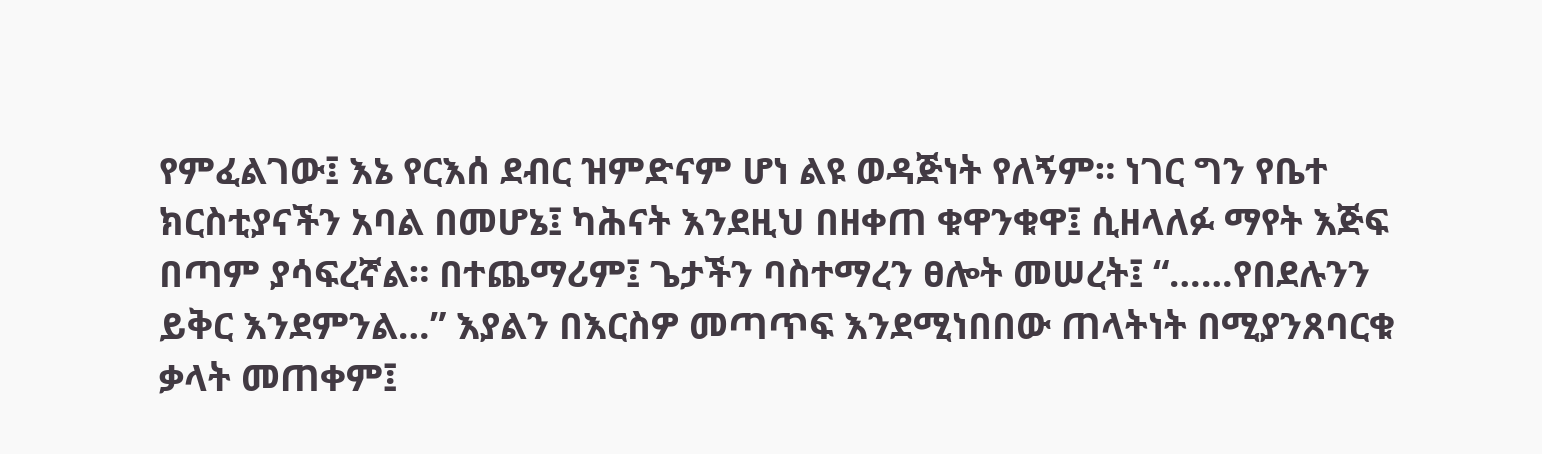የምፈልገው፤ እኔ የርእሰ ደብር ዝምድናም ሆነ ልዩ ወዳጅነት የለኝም። ነገር ግን የቤተ ክርስቲያናችን አባል በመሆኔ፤ ካሕናት እንደዚህ በዘቀጠ ቁዋንቁዋ፤ ሲዘላለፉ ማየት እጅፍ በጣም ያሳፍረኛል። በተጨማሪም፤ ጌታችን ባስተማረን ፀሎት መሠረት፤ “……የበደሉንን ይቅር እንደምንል…” እያልን በእርስዎ መጣጥፍ እንደሚነበበው ጠላትነት በሚያንጸባርቁ ቃላት መጠቀም፤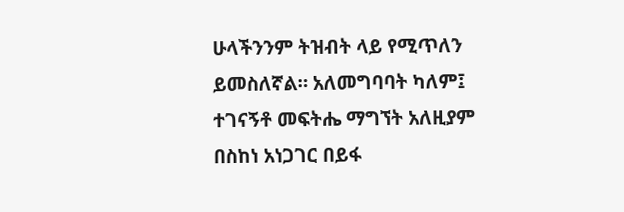ሁላችንንም ትዝብት ላይ የሚጥለን ይመስለኛል። አለመግባባት ካለም፤ ተገናኝቶ መፍትሔ ማግኘት አለዚያም በስከነ አነጋገር በይፋ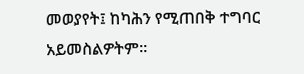መወያየት፤ ከካሕን የሚጠበቅ ተግባር አይመስልዎትም።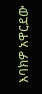እባክዎ አዋርደው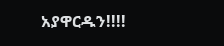አያዋርዱን!!!!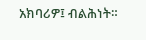አክባሪዎ፤ ብልሕነት።